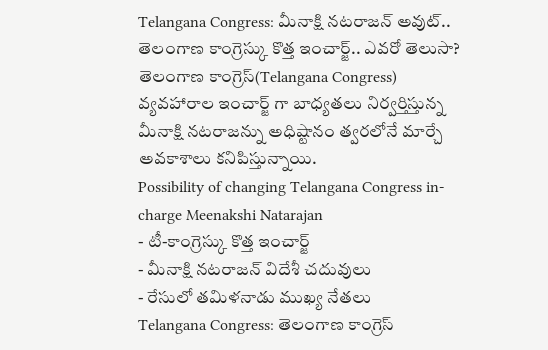Telangana Congress: మీనాక్షి నటరాజన్ అవుట్.. తెలంగాణ కాంగ్రెస్కు కొత్త ఇంచార్జ్.. ఎవరో తెలుసా?
తెలంగాణ కాంగ్రెస్(Telangana Congress) వ్యవహారాల ఇంచార్జ్ గా బాధ్యతలు నిర్వర్తిస్తున్న మీనాక్షి నటరాజన్ను అధిష్టానం త్వరలోనే మార్చే అవకాశాలు కనిపిస్తున్నాయి.
Possibility of changing Telangana Congress in-charge Meenakshi Natarajan
- టీ-కాంగ్రెస్కు కొత్త ఇంచార్జ్
- మీనాక్షి నటరాజన్ విదేశీ చదువులు
- రేసులో తమిళనాడు ముఖ్య నేతలు
Telangana Congress: తెలంగాణ కాంగ్రెస్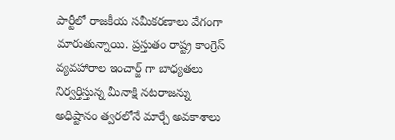పార్టీలో రాజకీయ సమీకరణాలు వేగంగా మారుతున్నాయి. ప్రస్తుతం రాష్ట్ర కాంగ్రెస్ వ్యవహారాల ఇంచార్జ్ గా బాధ్యతలు నిర్వర్తిస్తున్న మీనాక్షి నటరాజన్ను అధిష్టానం త్వరలోనే మార్చే అవకాశాలు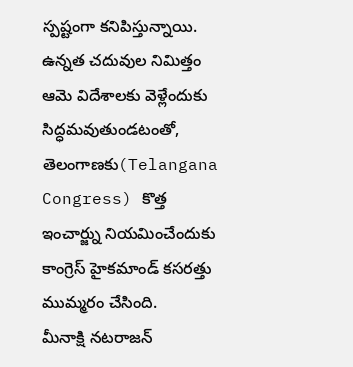స్పష్టంగా కనిపిస్తున్నాయి. ఉన్నత చదువుల నిమిత్తం ఆమె విదేశాలకు వెళ్లేందుకు సిద్ధమవుతుండటంతో, తెలంగాణకు(Telangana Congress) కొత్త ఇంచార్జ్ను నియమించేందుకు కాంగ్రెస్ హైకమాండ్ కసరత్తు ముమ్మరం చేసింది.
మీనాక్షి నటరాజన్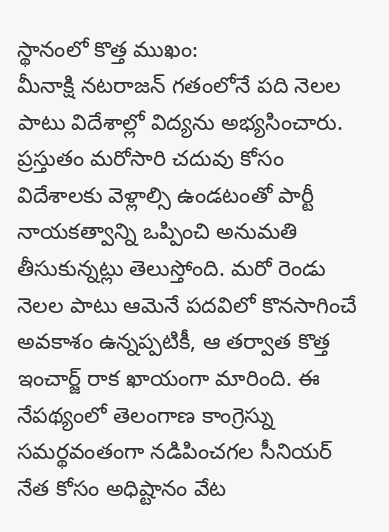స్థానంలో కొత్త ముఖం:
మీనాక్షి నటరాజన్ గతంలోనే పది నెలల పాటు విదేశాల్లో విద్యను అభ్యసించారు. ప్రస్తుతం మరోసారి చదువు కోసం విదేశాలకు వెళ్లాల్సి ఉండటంతో పార్టీ నాయకత్వాన్ని ఒప్పించి అనుమతి తీసుకున్నట్లు తెలుస్తోంది. మరో రెండు నెలల పాటు ఆమెనే పదవిలో కొనసాగించే అవకాశం ఉన్నప్పటికీ, ఆ తర్వాత కొత్త ఇంచార్జ్ రాక ఖాయంగా మారింది. ఈ నేపథ్యంలో తెలంగాణ కాంగ్రెస్ను సమర్థవంతంగా నడిపించగల సీనియర్ నేత కోసం అధిష్టానం వేట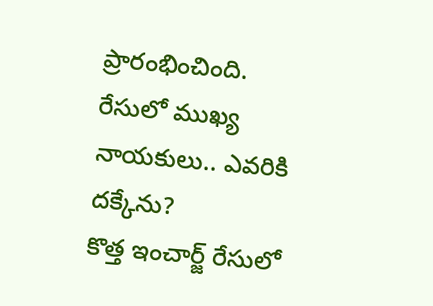ప్రారంభించింది.
రేసులో ముఖ్య నాయకులు.. ఎవరికి దక్కేను?
కొత్త ఇంచార్జ్ రేసులో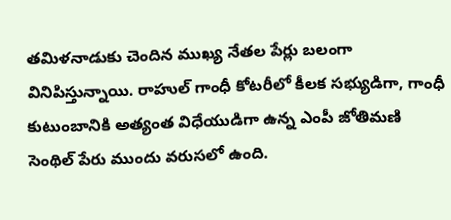తమిళనాడుకు చెందిన ముఖ్య నేతల పేర్లు బలంగా వినిపిస్తున్నాయి. రాహుల్ గాంధీ కోటరీలో కీలక సభ్యుడిగా, గాంధీ కుటుంబానికి అత్యంత విధేయుడిగా ఉన్న ఎంపీ జోతిమణి సెంథిల్ పేరు ముందు వరుసలో ఉంది.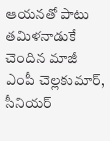ఆయనతో పాటు తమిళనాడుకే చెందిన మాజీ ఎంపీ చెల్లకుమార్, సీనియర్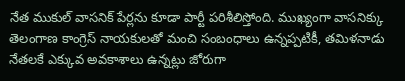నేత ముకుల్ వాసనిక్ పేర్లను కూడా పార్టీ పరిశీలిస్తోంది. ముఖ్యంగా వాసనిక్కు తెలంగాణ కాంగ్రెస్ నాయకులతో మంచి సంబంధాలు ఉన్నప్పటికీ, తమిళనాడు నేతలకే ఎక్కువ అవకాశాలు ఉన్నట్లు జోరుగా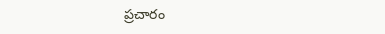ప్రచారం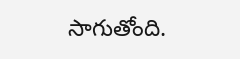సాగుతోంది.